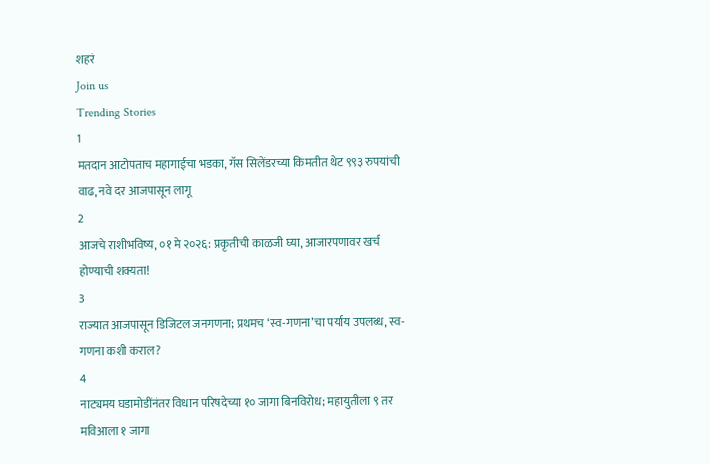शहरं
Join us
Trending Stories
1
मतदान आटोपताच महागाईचा भडका, गॅस सिलेंडरच्या किमतीत थेट ९९३ रुपयांची वाढ, नवे दर आजपासून लागू
2
आजचे राशीभविष्य, ०१ मे २०२६: प्रकृतीची काळजी घ्या, आजारपणावर खर्च होण्याची शक्यता!
3
राज्यात आजपासून डिजिटल जनगणना; प्रथमच ‘स्व-गणना’चा पर्याय उपलब्ध, स्व-गणना कशी कराल?
4
नाट्यमय घडामोडींनंतर विधान परिषदेच्या १० जागा बिनविरोध; महायुतीला ९ तर मविआला १ जागा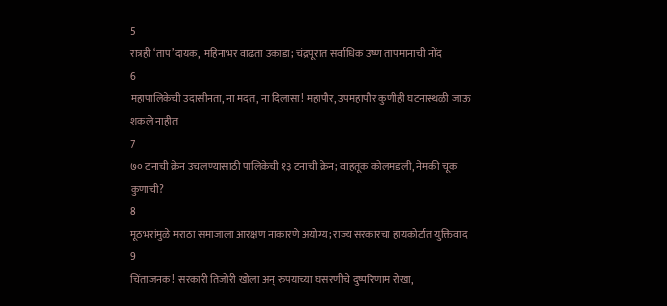5
रात्रही ‘ताप’दायक, महिनाभर वाढता उकाडा; चंद्रपूरात सर्वाधिक उष्ण तापमानाची नोंद
6
महापालिकेची उदासीनता, ना मदत, ना दिलासा! महापौर, उपमहापौर कुणीही घटनास्थळी जाऊ शकले नाहीत
7
७० टनाची क्रेन उचलण्यासाठी पालिकेची १३ टनाची क्रेन; वाहतूक कोलमडली, नेमकी चूक कुणाची?
8
मूठभरांमुळे मराठा समाजाला आरक्षण नाकारणे अयोग्य; राज्य सरकारचा हायकोर्टात युक्तिवाद
9
चिंताजनक! सरकारी तिजोरी खोला अन् रुपयाच्या घसरणीचे दुष्परिणाम रोखा,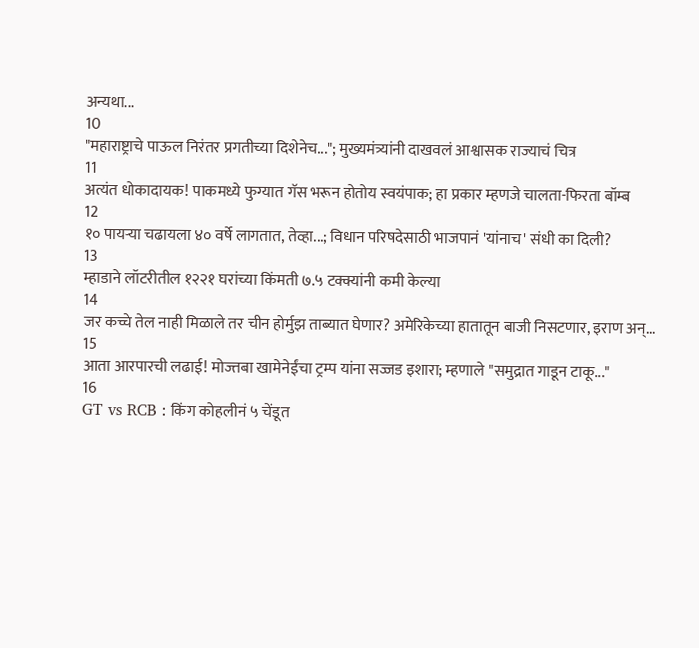अन्यथा...
10
"महाराष्ट्राचे पाऊल निरंतर प्रगतीच्या दिशेनेच..."; मुख्यमंत्र्यांनी दाखवलं आश्वासक राज्याचं चित्र
11
अत्यंत धोकादायक! पाकमध्ये फुग्यात गॅस भरून होतोय स्वयंपाक; हा प्रकार म्हणजे चालता-फिरता बॉम्ब
12
१० पायऱ्या चढायला ४० वर्षे लागतात, तेव्हा...; विधान परिषदेसाठी भाजपानं 'यांनाच' संधी का दिली?
13
म्हाडाने लॉटरीतील १२२१ घरांच्या किंमती ७.५ टक्क्यांनी कमी केल्या
14
जर कच्चे तेल नाही मिळाले तर चीन होर्मुझ ताब्यात घेणार? अमेरिकेच्या हातातून बाजी निसटणार, इराण अन्...
15
आता आरपारची लढाई! मोज्तबा खामेनेईंचा ट्रम्प यांना सज्जड इशारा; म्हणाले "समुद्रात गाडून टाकू..."
16
GT vs RCB : किंग कोहलीनं ५ चेंडूत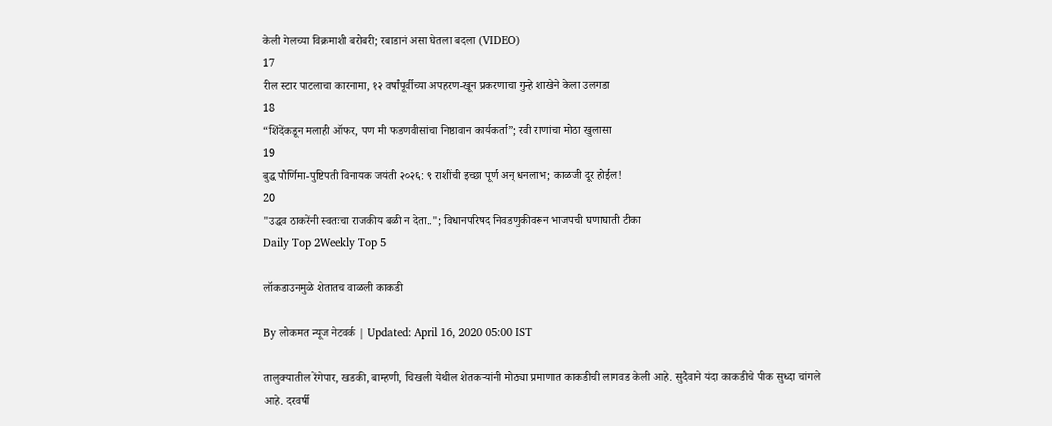केली गेलच्या विक्रमाशी बरोबरी; रबाडानं असा घेतला बदला (VIDEO)
17
रील स्टार पाटलाचा कारनामा, १२ वर्षांपूर्वीच्या अपहरण-खून प्रकरणाचा गुन्हे शाखेने केला उलगडा
18
“शिंदेंकडून मलाही ऑफर, पण मी फडणवीसांचा निष्ठावान कार्यकर्ता”; रवी राणांचा मोठा खुलासा
19
बुद्ध पौर्णिमा-पुष्टिपती विनायक जयंती २०२६: ९ राशींची इच्छा पूर्ण अन् धनलाभ; काळजी दूर होईल!
20
"उद्धव ठाकरेंनी स्वतःचा राजकीय बळी न देता.."; विधानपरिषद निवडणुकीवरून भाजपची घणाघाती टीका
Daily Top 2Weekly Top 5

लॉकडाउनमुळे शेतातच वाळली काकडी

By लोकमत न्यूज नेटवर्क | Updated: April 16, 2020 05:00 IST

तालुक्यातील रेंगेपार, खडकी, बाम्हणी, चिखली येथील शेतकऱ्यांनी मोठ्या प्रमाणात काकडीची लागवड केली आहे. सुदैवाने यंदा काकडीचे पीक सुध्दा चांगले आहे. दरवर्षी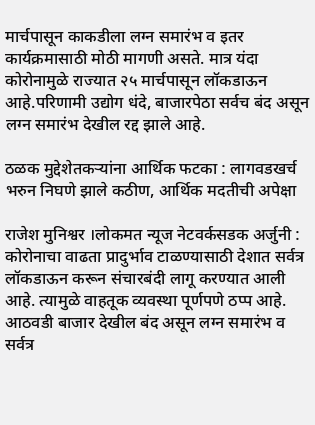मार्चपासून काकडीला लग्न समारंभ व इतर कार्यक्रमासाठी मोठी मागणी असते. मात्र यंदा कोरोनामुळे राज्यात २५ मार्चपासून लॉकडाऊन आहे.परिणामी उद्योग धंदे, बाजारपेठा सर्वच बंद असून लग्न समारंभ देखील रद्द झाले आहे.

ठळक मुद्देशेतकऱ्यांना आर्थिक फटका : लागवडखर्च भरुन निघणे झाले कठीण, आर्थिक मदतीची अपेक्षा

राजेश मुनिश्वर ।लोकमत न्यूज नेटवर्कसडक अर्जुनी : कोरोनाचा वाढता प्रादुर्भाव टाळण्यासाठी देशात सर्वत्र लॉकडाऊन करून संचारबंदी लागू करण्यात आली आहे. त्यामुळे वाहतूक व्यवस्था पूर्णपणे ठप्प आहे. आठवडी बाजार देखील बंद असून लग्न समारंभ व सर्वत्र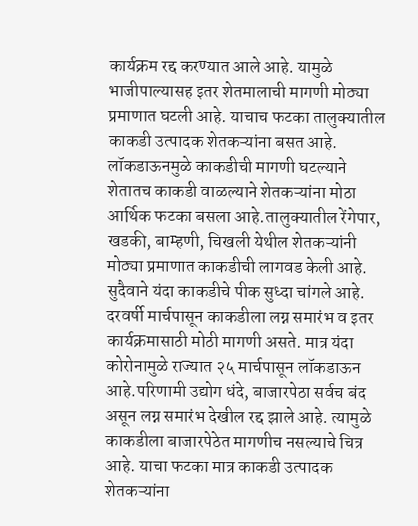कार्यक्रम रद्द करण्यात आले आहे. यामुळे भाजीपाल्यासह इतर शेतमालाची मागणी मोठ्या प्रमाणात घटली आहे. याचाच फटका तालुक्यातील काकडी उत्पादक शेतकऱ्यांना बसत आहे. लॉकडाऊनमुळे काकडीची मागणी घटल्याने शेतातच काकडी वाळल्याने शेतकऱ्यांना मोठा आर्थिक फटका बसला आहे.तालुक्यातील रेंगेपार, खडकी, बाम्हणी, चिखली येथील शेतकऱ्यांनी मोठ्या प्रमाणात काकडीची लागवड केली आहे. सुदैवाने यंदा काकडीचे पीक सुध्दा चांगले आहे. दरवर्षी मार्चपासून काकडीला लग्न समारंभ व इतर कार्यक्रमासाठी मोठी मागणी असते. मात्र यंदा कोरोनामुळे राज्यात २५ मार्चपासून लॉकडाऊन आहे.परिणामी उद्योग धंदे, बाजारपेठा सर्वच बंद असून लग्न समारंभ देखील रद्द झाले आहे. त्यामुळे काकडीला बाजारपेठेत मागणीच नसल्याचे चित्र आहे. याचा फटका मात्र काकडी उत्पादक शेतकऱ्यांना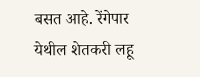बसत आहे. रेंगेपार येथील शेतकरी लहू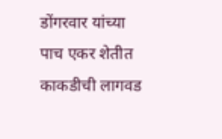डोंगरवार यांच्या पाच एकर शेतीत काकडीची लागवड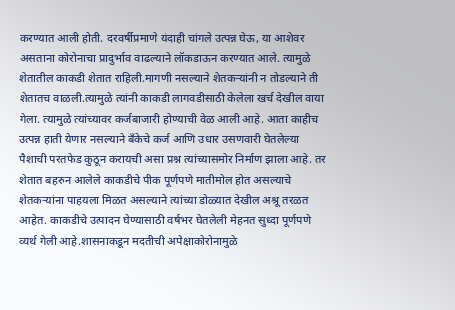करण्यात आली होती. दरवर्षीप्रमाणे यंदाही चांगले उत्पन्न घेऊ, या आशेवर असताना कोरोनाचा प्रादुर्भाव वाढल्याने लॉकडाऊन करण्यात आले. त्यामुळे शेतातील काकडी शेतात राहिली.मागणी नसल्याने शेतकऱ्यांनी न तोडल्याने ती शेतातच वाळली.त्यामुळे त्यांनी काकडी लागवडीसाठी केलेला खर्च देखील वाया गेला. त्यामुळे त्यांच्यावर कर्जबाजारी होण्याची वेळ आली आहे. आता काहीच उत्पन्न हाती येणार नसल्याने बँकेचे कर्ज आणि उधार उसणवारी घेतलेल्या पैशाची परतफेड कुठून करायची असा प्रश्न त्यांच्यासमोर निर्माण झाला आहे. तर शेतात बहरुन आलेले काकडीचे पीक पूर्णपणे मातीमोल होत असल्याचे शेतकऱ्यांना पाहयला मिळत असल्याने त्यांच्या डोळ्यात देखील अश्रू तरळत आहेत. काकडीचे उत्पादन घेण्यासाठी वर्षभर घेतलेली मेहनत सुध्दा पूर्णपणे व्यर्थ गेली आहे.शासनाकडून मदतीची अपेक्षाकोरोनामुळे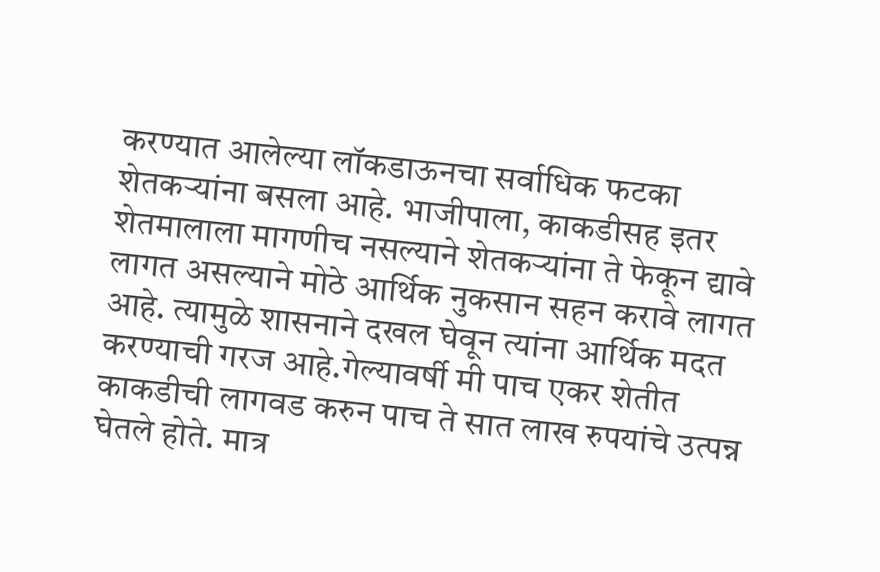करण्यात आलेल्या लॉकडाऊनचा सर्वाधिक फटका शेतकऱ्यांना बसला आहे. भाजीपाला, काकडीसह इतर शेतमालाला मागणीच नसल्याने शेतकऱ्यांना ते फेकून द्यावे लागत असल्याने मोठे आर्थिक नुकसान सहन करावे लागत आहे. त्यामुळे शासनाने दखल घेवून त्यांना आर्थिक मदत करण्याची गरज आहे.गेल्यावर्षी मी पाच एकर शेतीत काकडीची लागवड करुन पाच ते सात लाख रुपयांचे उत्पन्न घेतले होते. मात्र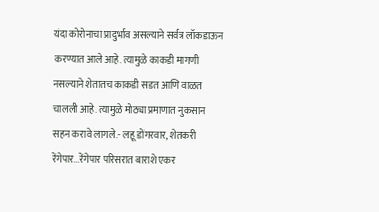यंदा कोरोनाचा प्रादुर्भाव असल्याने सर्वत्र लॉकडाऊन करण्यात आले आहे. त्यामुळे काकडी मागणी नसल्याने शेतातच काकडी सडत आणि वाळत चालली आहे. त्यामुळे मोठ्या प्रमाणात नुकसान सहन करावे लागले.- लहू डोंगरवार, शेतकरी रेंगेपार...रेंगेपार परिसरात बाराशे एकर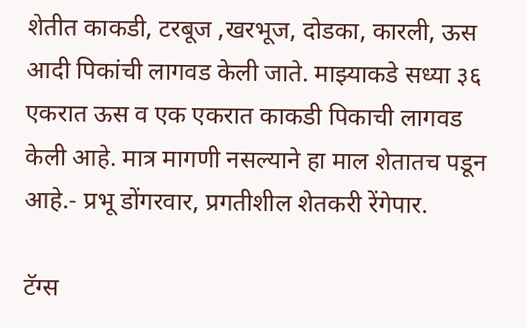शेतीत काकडी, टरबूज ,खरभूज, दोडका, कारली, ऊस आदी पिकांची लागवड केली जाते. माझ्याकडे सध्या ३६ एकरात ऊस व एक एकरात काकडी पिकाची लागवड केली आहे. मात्र मागणी नसल्याने हा माल शेतातच पडून आहे.- प्रभू डोंगरवार, प्रगतीशील शेतकरी रेंगेपार.

टॅग्स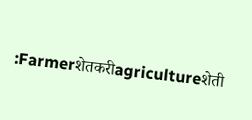:Farmerशेतकरीagricultureशेती